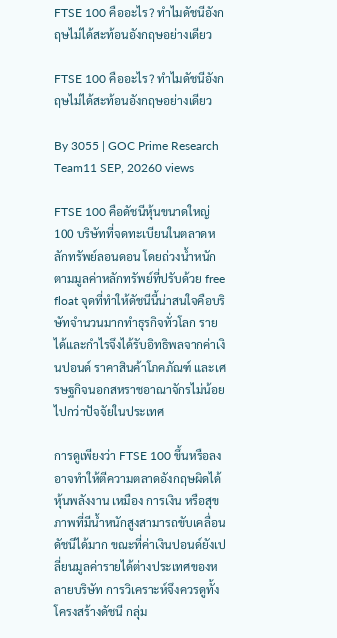FTSE 100 คืออะไร? ทำไมดัชนีอังกฤษไม่ได้สะท้อนอังกฤษอย่างเดียว

FTSE 100 คืออะไร? ทำไมดัชนีอังกฤษไม่ได้สะท้อนอังกฤษอย่างเดียว

By 3055 | GOC Prime Research Team11 SEP, 20260 views

FTSE 100 คือดัชนีหุ้นขนาดใหญ่ 100 บริษัทที่จดทะเบียนในตลาดหลักทรัพย์ลอนดอน โดยถ่วงน้ำหนักตามมูลค่าหลักทรัพย์ที่ปรับด้วย free float จุดที่ทำให้ดัชนีนี้น่าสนใจคือบริษัทจำนวนมากทำธุรกิจทั่วโลก รายได้และกำไรจึงได้รับอิทธิพลจากค่าเงินปอนด์ ราคาสินค้าโภคภัณฑ์ และเศรษฐกิจนอกสหราชอาณาจักรไม่น้อยไปกว่าปัจจัยในประเทศ

การดูเพียงว่า FTSE 100 ขึ้นหรือลงอาจทำให้ตีความตลาดอังกฤษผิดได้ หุ้นพลังงาน เหมือง การเงิน หรือสุขภาพที่มีน้ำหนักสูงสามารถขับเคลื่อนดัชนีได้มาก ขณะที่ค่าเงินปอนด์ยังเปลี่ยนมูลค่ารายได้ต่างประเทศของหลายบริษัท การวิเคราะห์จึงควรดูทั้งโครงสร้างดัชนี กลุ่ม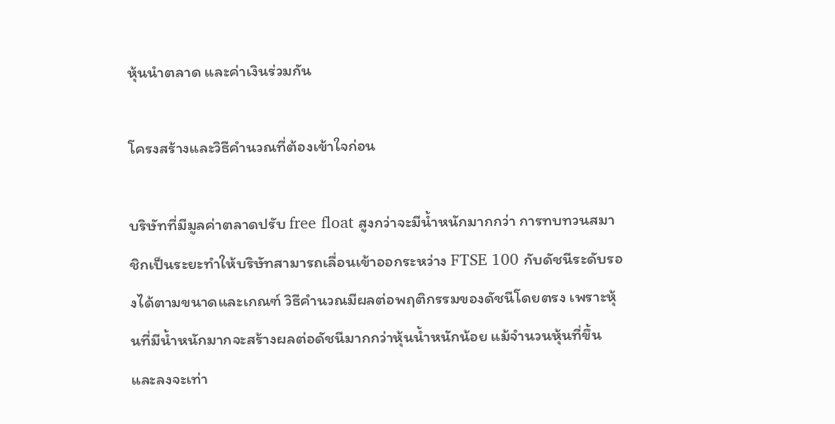หุ้นนำตลาด และค่าเงินร่วมกัน

โครงสร้างและวิธีคำนวณที่ต้องเข้าใจก่อน

บริษัทที่มีมูลค่าตลาดปรับ free float สูงกว่าจะมีน้ำหนักมากกว่า การทบทวนสมาชิกเป็นระยะทำให้บริษัทสามารถเลื่อนเข้าออกระหว่าง FTSE 100 กับดัชนีระดับรองได้ตามขนาดและเกณฑ์ วิธีคำนวณมีผลต่อพฤติกรรมของดัชนีโดยตรง เพราะหุ้นที่มีน้ำหนักมากจะสร้างผลต่อดัชนีมากกว่าหุ้นน้ำหนักน้อย แม้จำนวนหุ้นที่ขึ้นและลงจะเท่า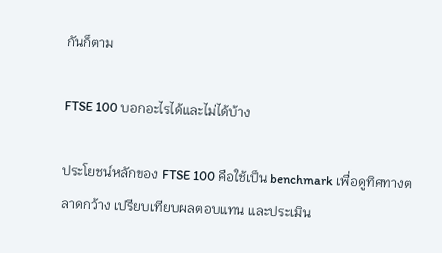กันก็ตาม

FTSE 100 บอกอะไรได้และไม่ได้บ้าง

ประโยชน์หลักของ FTSE 100 คือใช้เป็น benchmark เพื่อดูทิศทางตลาดกว้าง เปรียบเทียบผลตอบแทน และประเมิน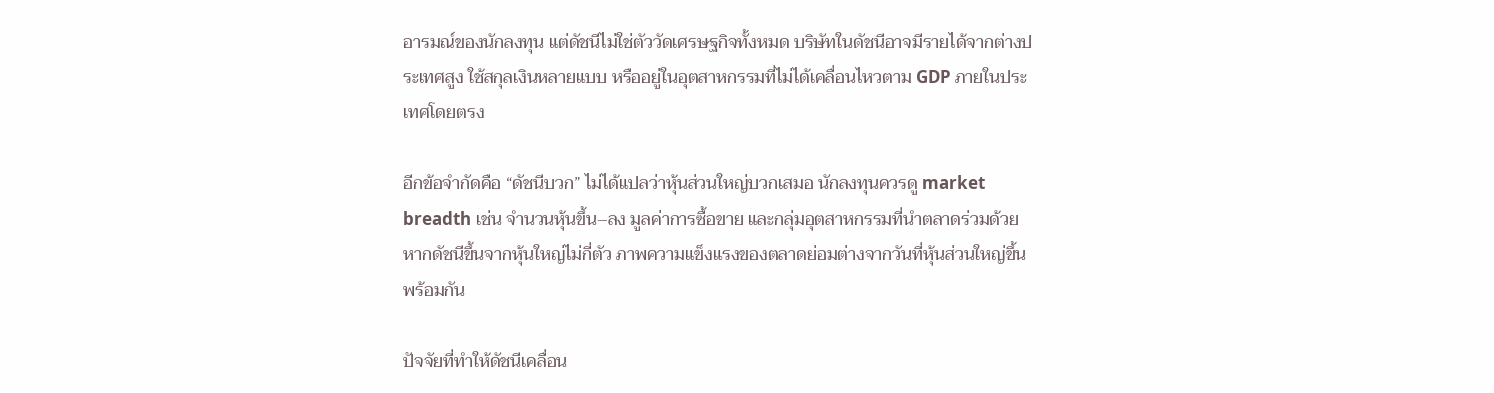อารมณ์ของนักลงทุน แต่ดัชนีไม่ใช่ตัววัดเศรษฐกิจทั้งหมด บริษัทในดัชนีอาจมีรายได้จากต่างประเทศสูง ใช้สกุลเงินหลายแบบ หรืออยู่ในอุตสาหกรรมที่ไม่ได้เคลื่อนไหวตาม GDP ภายในประเทศโดยตรง

อีกข้อจำกัดคือ “ดัชนีบวก” ไม่ได้แปลว่าหุ้นส่วนใหญ่บวกเสมอ นักลงทุนควรดู market breadth เช่น จำนวนหุ้นขึ้น–ลง มูลค่าการซื้อขาย และกลุ่มอุตสาหกรรมที่นำตลาดร่วมด้วย หากดัชนีขึ้นจากหุ้นใหญ่ไม่กี่ตัว ภาพความแข็งแรงของตลาดย่อมต่างจากวันที่หุ้นส่วนใหญ่ขึ้นพร้อมกัน

ปัจจัยที่ทำให้ดัชนีเคลื่อน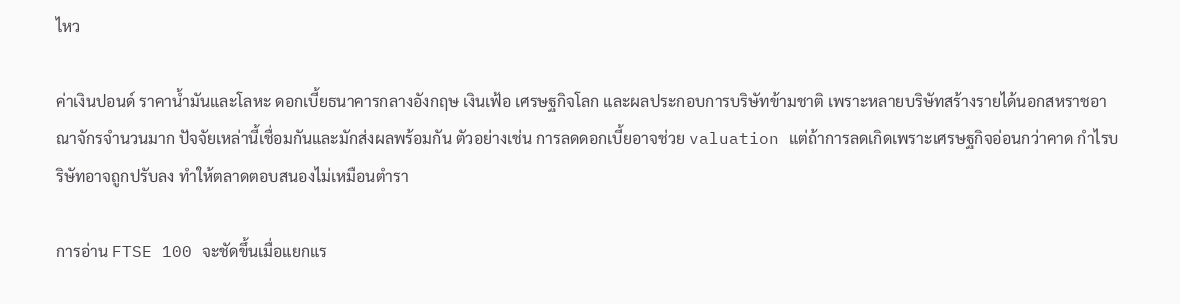ไหว

ค่าเงินปอนด์ ราคาน้ำมันและโลหะ ดอกเบี้ยธนาคารกลางอังกฤษ เงินเฟ้อ เศรษฐกิจโลก และผลประกอบการบริษัทข้ามชาติ เพราะหลายบริษัทสร้างรายได้นอกสหราชอาณาจักรจำนวนมาก ปัจจัยเหล่านี้เชื่อมกันและมักส่งผลพร้อมกัน ตัวอย่างเช่น การลดดอกเบี้ยอาจช่วย valuation แต่ถ้าการลดเกิดเพราะเศรษฐกิจอ่อนกว่าคาด กำไรบริษัทอาจถูกปรับลง ทำให้ตลาดตอบสนองไม่เหมือนตำรา

การอ่าน FTSE 100 จะชัดขึ้นเมื่อแยกแร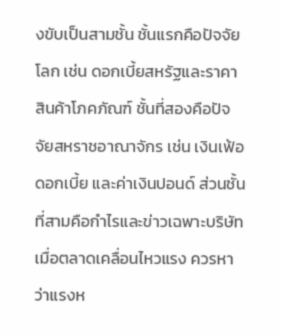งขับเป็นสามชั้น ชั้นแรกคือปัจจัยโลก เช่น ดอกเบี้ยสหรัฐและราคาสินค้าโภคภัณฑ์ ชั้นที่สองคือปัจจัยสหราชอาณาจักร เช่น เงินเฟ้อ ดอกเบี้ย และค่าเงินปอนด์ ส่วนชั้นที่สามคือกำไรและข่าวเฉพาะบริษัท เมื่อตลาดเคลื่อนไหวแรง ควรหาว่าแรงห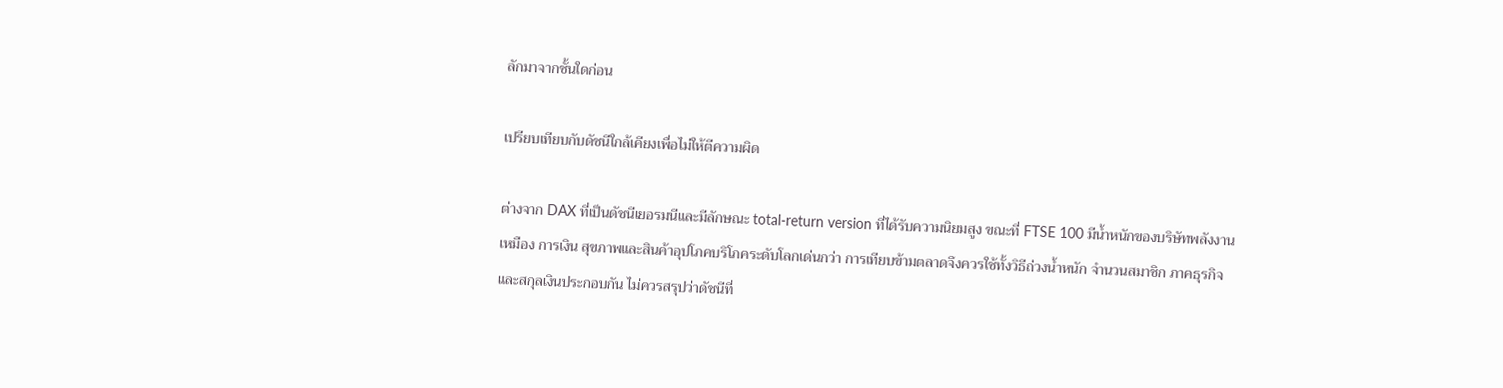ลักมาจากชั้นใดก่อน

เปรียบเทียบกับดัชนีใกล้เคียงเพื่อไม่ให้ตีความผิด

ต่างจาก DAX ที่เป็นดัชนีเยอรมนีและมีลักษณะ total-return version ที่ได้รับความนิยมสูง ขณะที่ FTSE 100 มีน้ำหนักของบริษัทพลังงาน เหมือง การเงิน สุขภาพและสินค้าอุปโภคบริโภคระดับโลกเด่นกว่า การเทียบข้ามตลาดจึงควรใช้ทั้งวิธีถ่วงน้ำหนัก จำนวนสมาชิก ภาคธุรกิจ และสกุลเงินประกอบกัน ไม่ควรสรุปว่าดัชนีที่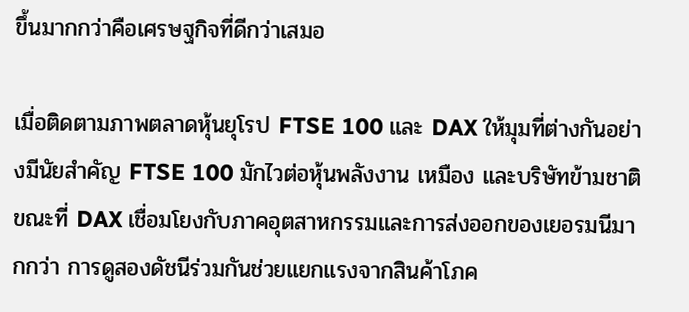ขึ้นมากกว่าคือเศรษฐกิจที่ดีกว่าเสมอ

เมื่อติดตามภาพตลาดหุ้นยุโรป FTSE 100 และ DAX ให้มุมที่ต่างกันอย่างมีนัยสำคัญ FTSE 100 มักไวต่อหุ้นพลังงาน เหมือง และบริษัทข้ามชาติ ขณะที่ DAX เชื่อมโยงกับภาคอุตสาหกรรมและการส่งออกของเยอรมนีมากกว่า การดูสองดัชนีร่วมกันช่วยแยกแรงจากสินค้าโภค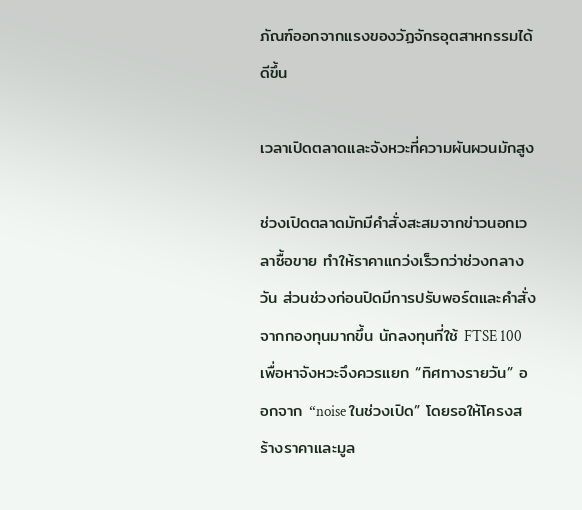ภัณฑ์ออกจากแรงของวัฏจักรอุตสาหกรรมได้ดีขึ้น

เวลาเปิดตลาดและจังหวะที่ความผันผวนมักสูง

ช่วงเปิดตลาดมักมีคำสั่งสะสมจากข่าวนอกเวลาซื้อขาย ทำให้ราคาแกว่งเร็วกว่าช่วงกลางวัน ส่วนช่วงก่อนปิดมีการปรับพอร์ตและคำสั่งจากกองทุนมากขึ้น นักลงทุนที่ใช้ FTSE 100 เพื่อหาจังหวะจึงควรแยก “ทิศทางรายวัน” ออกจาก “noise ในช่วงเปิด” โดยรอให้โครงสร้างราคาและมูล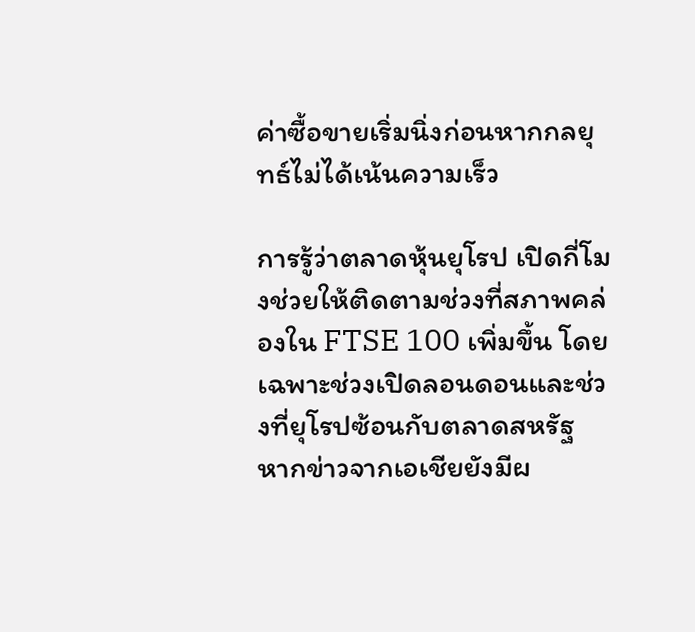ค่าซื้อขายเริ่มนิ่งก่อนหากกลยุทธ์ไม่ได้เน้นความเร็ว

การรู้ว่าตลาดหุ้นยุโรป เปิดกี่โมงช่วยให้ติดตามช่วงที่สภาพคล่องใน FTSE 100 เพิ่มขึ้น โดยเฉพาะช่วงเปิดลอนดอนและช่วงที่ยุโรปซ้อนกับตลาดสหรัฐ หากข่าวจากเอเชียยังมีผ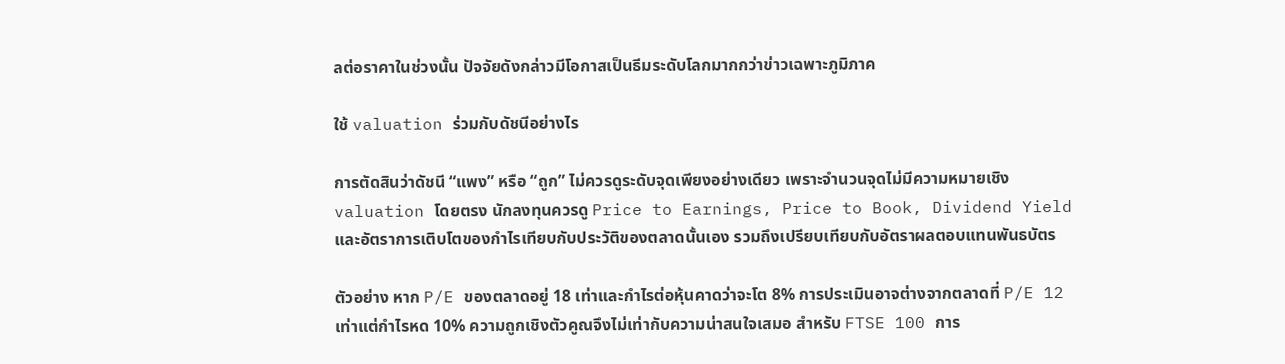ลต่อราคาในช่วงนั้น ปัจจัยดังกล่าวมีโอกาสเป็นธีมระดับโลกมากกว่าข่าวเฉพาะภูมิภาค

ใช้ valuation ร่วมกับดัชนีอย่างไร

การตัดสินว่าดัชนี “แพง” หรือ “ถูก” ไม่ควรดูระดับจุดเพียงอย่างเดียว เพราะจำนวนจุดไม่มีความหมายเชิง valuation โดยตรง นักลงทุนควรดู Price to Earnings, Price to Book, Dividend Yield และอัตราการเติบโตของกำไรเทียบกับประวัติของตลาดนั้นเอง รวมถึงเปรียบเทียบกับอัตราผลตอบแทนพันธบัตร

ตัวอย่าง หาก P/E ของตลาดอยู่ 18 เท่าและกำไรต่อหุ้นคาดว่าจะโต 8% การประเมินอาจต่างจากตลาดที่ P/E 12 เท่าแต่กำไรหด 10% ความถูกเชิงตัวคูณจึงไม่เท่ากับความน่าสนใจเสมอ สำหรับ FTSE 100 การ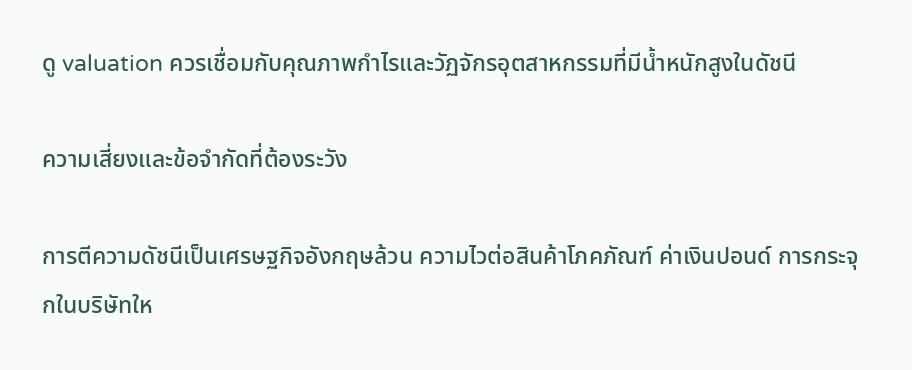ดู valuation ควรเชื่อมกับคุณภาพกำไรและวัฏจักรอุตสาหกรรมที่มีน้ำหนักสูงในดัชนี

ความเสี่ยงและข้อจำกัดที่ต้องระวัง

การตีความดัชนีเป็นเศรษฐกิจอังกฤษล้วน ความไวต่อสินค้าโภคภัณฑ์ ค่าเงินปอนด์ การกระจุกในบริษัทให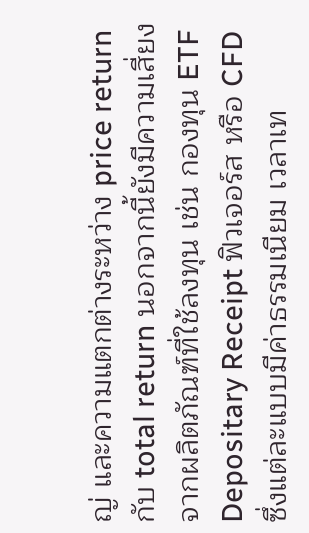ญ่ และความแตกต่างระหว่าง price return กับ total return นอกจากนี้ยังมีความเสี่ยงจากผลิตภัณฑ์ที่ใช้ลงทุน เช่น กองทุน ETF Depositary Receipt ฟิวเจอร์ส หรือ CFD ซึ่งแต่ละแบบมีค่าธรรมเนียม เวลาเท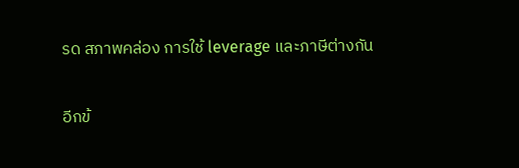รด สภาพคล่อง การใช้ leverage และภาษีต่างกัน

อีกข้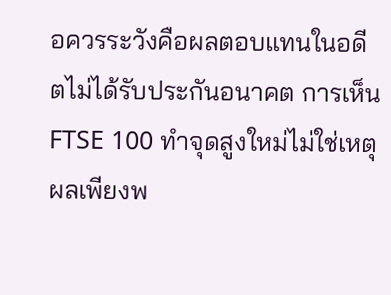อควรระวังคือผลตอบแทนในอดีตไม่ได้รับประกันอนาคต การเห็น FTSE 100 ทำจุดสูงใหม่ไม่ใช่เหตุผลเพียงพ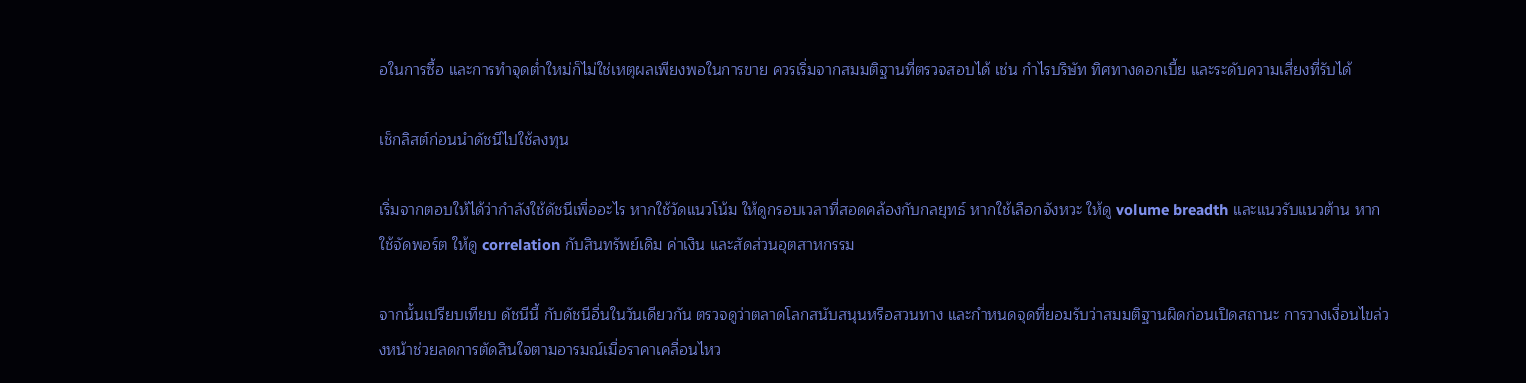อในการซื้อ และการทำจุดต่ำใหม่ก็ไม่ใช่เหตุผลเพียงพอในการขาย ควรเริ่มจากสมมติฐานที่ตรวจสอบได้ เช่น กำไรบริษัท ทิศทางดอกเบี้ย และระดับความเสี่ยงที่รับได้

เช็กลิสต์ก่อนนำดัชนีไปใช้ลงทุน

เริ่มจากตอบให้ได้ว่ากำลังใช้ดัชนีเพื่ออะไร หากใช้วัดแนวโน้ม ให้ดูกรอบเวลาที่สอดคล้องกับกลยุทธ์ หากใช้เลือกจังหวะ ให้ดู volume breadth และแนวรับแนวต้าน หากใช้จัดพอร์ต ให้ดู correlation กับสินทรัพย์เดิม ค่าเงิน และสัดส่วนอุตสาหกรรม

จากนั้นเปรียบเทียบ ดัชนีนี้ กับดัชนีอื่นในวันเดียวกัน ตรวจดูว่าตลาดโลกสนับสนุนหรือสวนทาง และกำหนดจุดที่ยอมรับว่าสมมติฐานผิดก่อนเปิดสถานะ การวางเงื่อนไขล่วงหน้าช่วยลดการตัดสินใจตามอารมณ์เมื่อราคาเคลื่อนไหว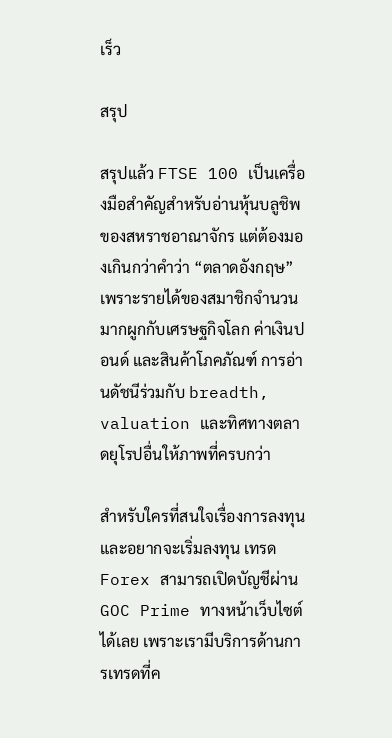เร็ว

สรุป

สรุปแล้ว FTSE 100 เป็นเครื่องมือสำคัญสำหรับอ่านหุ้นบลูชิพของสหราชอาณาจักร แต่ต้องมองเกินกว่าคำว่า “ตลาดอังกฤษ” เพราะรายได้ของสมาชิกจำนวนมากผูกกับเศรษฐกิจโลก ค่าเงินปอนด์ และสินค้าโภคภัณฑ์ การอ่านดัชนีร่วมกับ breadth, valuation และทิศทางตลาดยุโรปอื่นให้ภาพที่ครบกว่า

สำหรับใครที่สนใจเรื่องการลงทุนและอยากจะเริ่มลงทุน เทรด Forex สามารถเปิดบัญชีผ่าน GOC Prime ทางหน้าเว็บไซต์ได้เลย เพราะเรามีบริการด้านการเทรดที่ค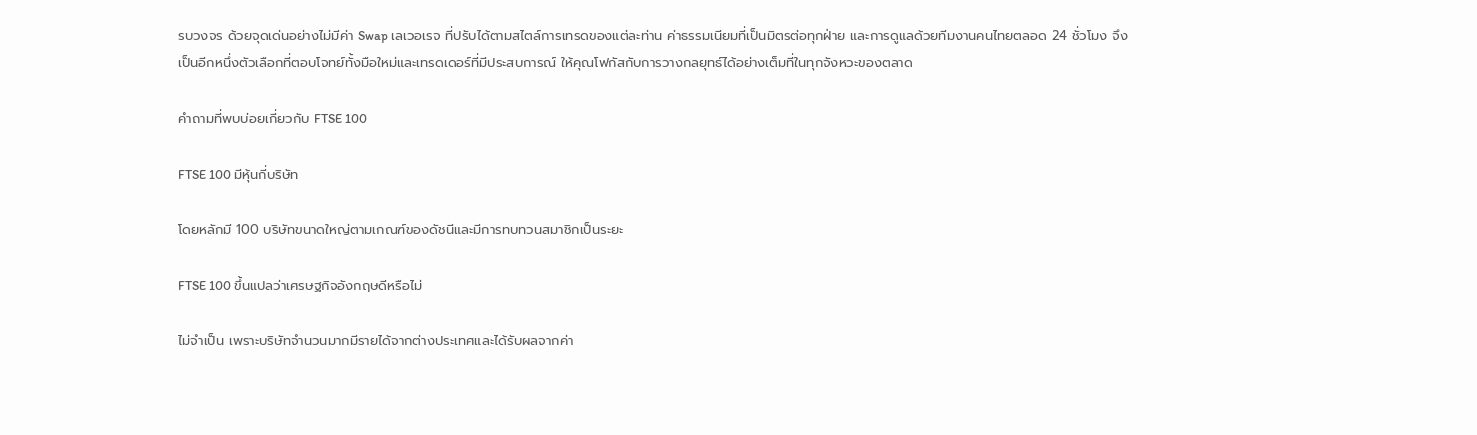รบวงจร ด้วยจุดเด่นอย่างไม่มีค่า Swap เลเวอเรจ ที่ปรับได้ตามสไตล์การเทรดของแต่ละท่าน ค่าธรรมเนียมที่เป็นมิตรต่อทุกฝ่าย และการดูแลด้วยทีมงานคนไทยตลอด 24 ชั่วโมง จึงเป็นอีกหนึ่งตัวเลือกที่ตอบโจทย์ทั้งมือใหม่และเทรดเดอร์ที่มีประสบการณ์ ให้คุณโฟกัสกับการวางกลยุทธ์ได้อย่างเต็มที่ในทุกจังหวะของตลาด

คำถามที่พบบ่อยเกี่ยวกับ FTSE 100

FTSE 100 มีหุ้นกี่บริษัท

โดยหลักมี 100 บริษัทขนาดใหญ่ตามเกณฑ์ของดัชนีและมีการทบทวนสมาชิกเป็นระยะ

FTSE 100 ขึ้นแปลว่าเศรษฐกิจอังกฤษดีหรือไม่

ไม่จำเป็น เพราะบริษัทจำนวนมากมีรายได้จากต่างประเทศและได้รับผลจากค่า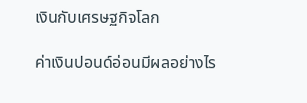เงินกับเศรษฐกิจโลก

ค่าเงินปอนด์อ่อนมีผลอย่างไร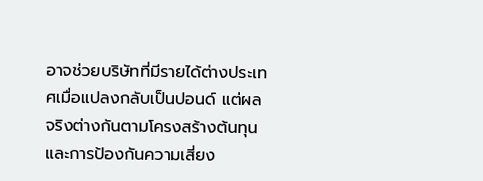อาจช่วยบริษัทที่มีรายได้ต่างประเทศเมื่อแปลงกลับเป็นปอนด์ แต่ผลจริงต่างกันตามโครงสร้างต้นทุนและการป้องกันความเสี่ยง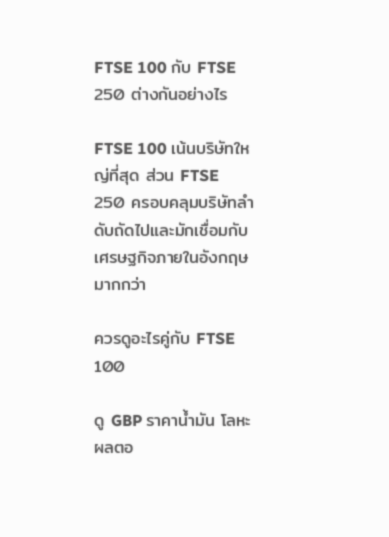FTSE 100 กับ FTSE 250 ต่างกันอย่างไร

FTSE 100 เน้นบริษัทใหญ่ที่สุด ส่วน FTSE 250 ครอบคลุมบริษัทลำดับถัดไปและมักเชื่อมกับเศรษฐกิจภายในอังกฤษมากกว่า

ควรดูอะไรคู่กับ FTSE 100

ดู GBP ราคาน้ำมัน โลหะ ผลตอ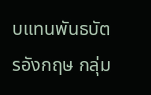บแทนพันธบัตรอังกฤษ กลุ่ม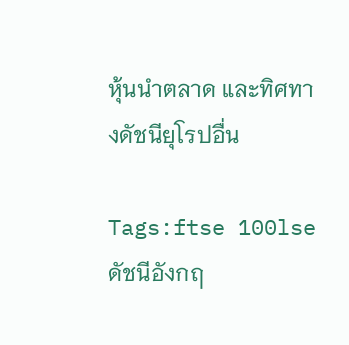หุ้นนำตลาด และทิศทางดัชนียุโรปอื่น

Tags:ftse 100lseดัชนีอังกฤ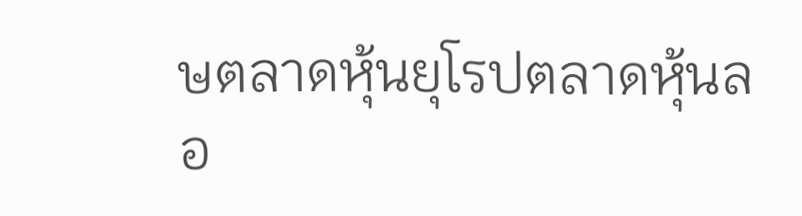ษตลาดหุ้นยุโรปตลาดหุ้นลอ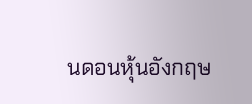นดอนหุ้นอังกฤษ